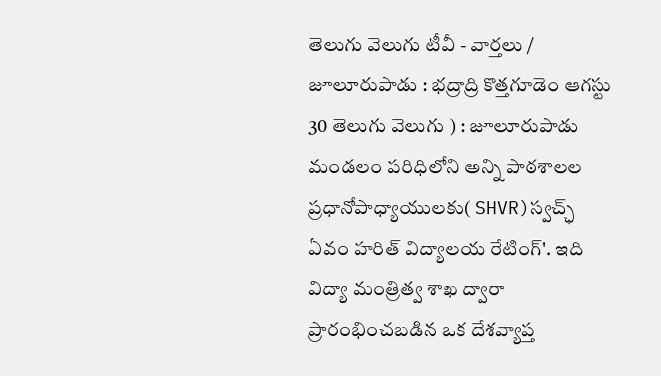తెలుగు వెలుగు టీవీ - వార్తలు / జూలూరుపాడు : భద్రాద్రి కొత్తగూడెం ఆగస్టు 30 తెలుగు వెలుగు ) : జూలూరుపాడు మండలం పరిధిలోని అన్ని పాఠశాలల ప్రధానోపాధ్యాయులకు( SHVR)స్వచ్ఛ్ ఏవం హరిత్ విద్యాలయ రేటింగ్'. ఇది విద్యా మంత్రిత్వ శాఖ ద్వారా ప్రారంభించబడిన ఒక దేశవ్యాప్త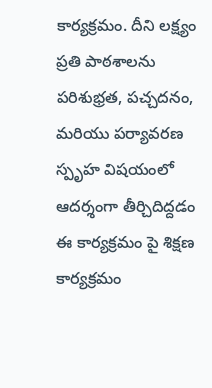కార్యక్రమం. దీని లక్ష్యం ప్రతి పాఠశాలను పరిశుభ్రత, పచ్చదనం, మరియు పర్యావరణ స్పృహ విషయంలో ఆదర్శంగా తీర్చిదిద్దడం ఈ కార్యక్రమం పై శిక్షణ కార్యక్రమం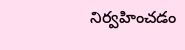నిర్వహించడం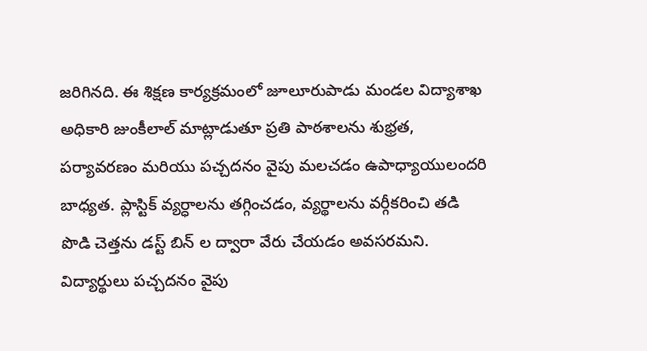జరిగినది. ఈ శిక్షణ కార్యక్రమంలో జూలూరుపాడు మండల విద్యాశాఖ అధికారి జుంకీలాల్ మాట్లాడుతూ ప్రతి పాఠశాలను శుభ్రత, పర్యావరణం మరియు పచ్చదనం వైపు మలచడం ఉపాధ్యాయులందరి బాధ్యత. ప్లాస్టిక్ వ్యర్ధాలను తగ్గించడం, వ్యర్థాలను వర్గీకరించి తడి పొడి చెత్తను డస్ట్ బిన్ ల ద్వారా వేరు చేయడం అవసరమని. విద్యార్థులు పచ్చదనం వైపు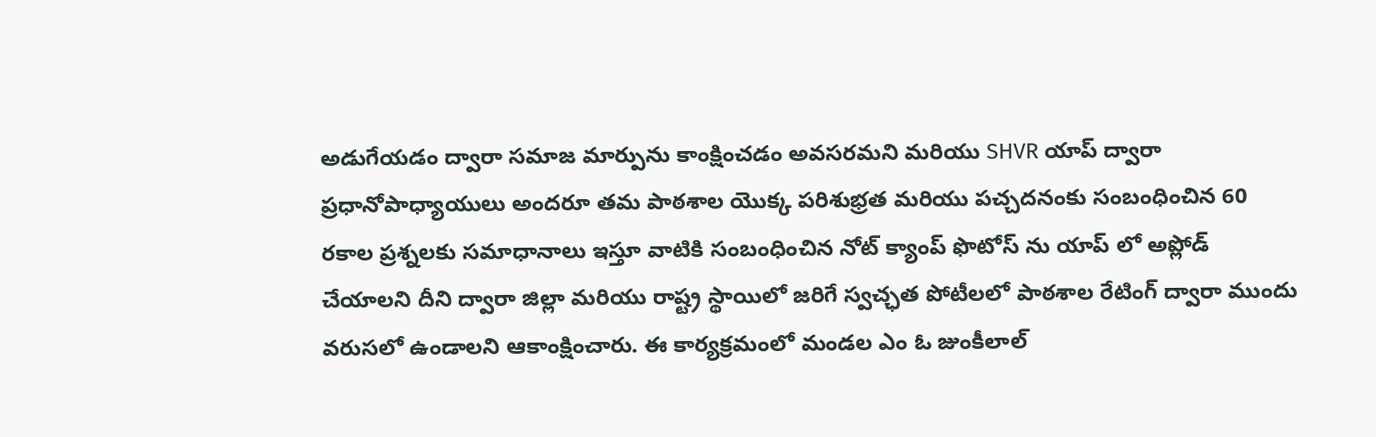అడుగేయడం ద్వారా సమాజ మార్పును కాంక్షించడం అవసరమని మరియు SHVR యాప్ ద్వారా ప్రధానోపాధ్యాయులు అందరూ తమ పాఠశాల యొక్క పరిశుభ్రత మరియు పచ్చదనంకు సంబంధించిన 60 రకాల ప్రశ్నలకు సమాధానాలు ఇస్తూ వాటికి సంబంధించిన నోట్ క్యాంప్ ఫొటోస్ ను యాప్ లో అప్లోడ్ చేయాలని దీని ద్వారా జిల్లా మరియు రాష్ట్ర స్థాయిలో జరిగే స్వచ్ఛత పోటీలలో పాఠశాల రేటింగ్ ద్వారా ముందు వరుసలో ఉండాలని ఆకాంక్షించారు. ఈ కార్యక్రమంలో మండల ఎం ఓ జుంకీలాల్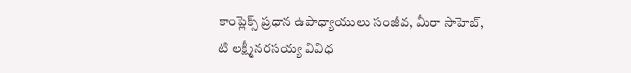కాంప్లెక్స్ ప్రధాన ఉపాధ్యాయులు సంజీవ, మీరా సాహెబ్, టి లక్ష్మీనరసయ్య వివిధ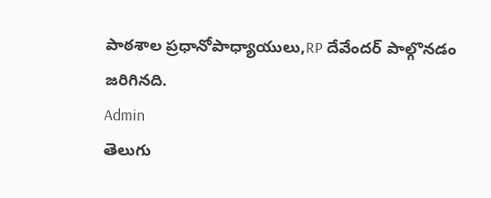పాఠశాల ప్రధానోపాధ్యాయులు,RP దేవేందర్ పాల్గొనడం జరిగినది.
Admin
తెలుగు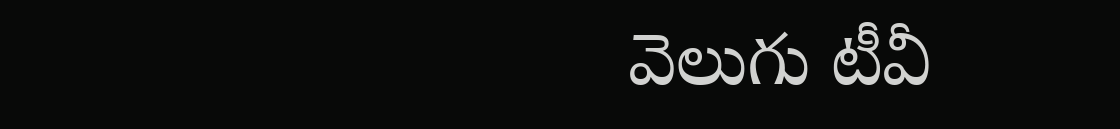వెలుగు టీవీ